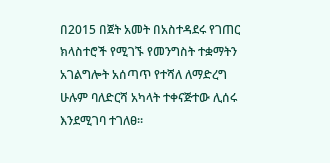በ2015 በጀት አመት በአስተዳደሩ የገጠር ክላስተሮች የሚገኙ የመንግስት ተቋማትን አገልግሎት አሰጣጥ የተሻለ ለማድረግ ሁሉም ባለድርሻ አካላት ተቀናጅተው ሊሰሩ እንደሚገባ ተገለፀ።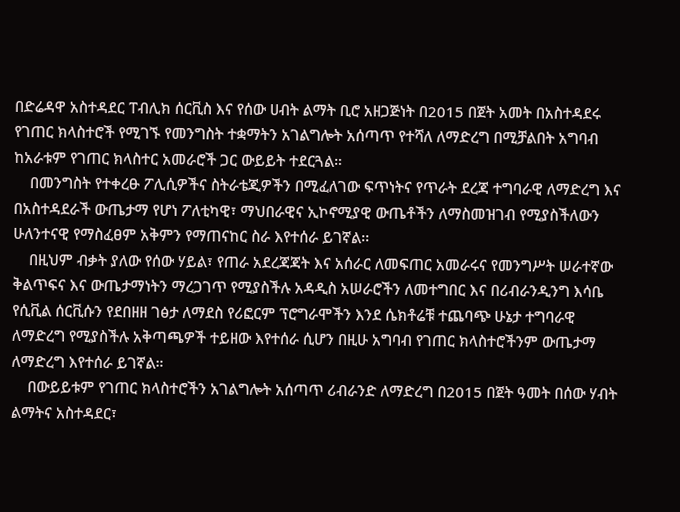በድሬዳዋ አስተዳደር ፐብሊክ ሰርቪስ እና የሰው ሀብት ልማት ቢሮ አዘጋጅነት በ2015 በጀት አመት በአስተዳደሩ የገጠር ክላስተሮች የሚገኙ የመንግስት ተቋማትን አገልግሎት አሰጣጥ የተሻለ ለማድረግ በሚቻልበት አግባብ ከአራቱም የገጠር ክላስተር አመራሮች ጋር ውይይት ተደርጓል።
    በመንግስት የተቀረፁ ፖሊሲዎችና ስትራቴጂዎችን በሚፈለገው ፍጥነትና የጥራት ደረጃ ተግባራዊ ለማድረግ እና በአስተዳደራች ውጤታማ የሆነ ፖለቲካዊ፣ ማህበራዊና ኢኮኖሚያዊ ውጤቶችን ለማስመዝገብ የሚያስችለውን ሁለንተናዊ የማስፈፀም አቅምን የማጠናከር ስራ እየተሰራ ይገኛል፡፡
    በዚህም ብቃት ያለው የሰው ሃይል፣ የጠራ አደረጃጃት እና አሰራር ለመፍጠር አመራሩና የመንግሥት ሠራተኛው ቅልጥፍና እና ውጤታማነትን ማረጋገጥ የሚያስችሉ አዳዲስ አሠራሮችን ለመተግበር እና በሪብራንዲንግ እሳቤ የሲቪል ሰርቪሱን የደበዘዘ ገፅታ ለማደስ የሪፎርም ፕሮግራሞችን እንደ ሴክቶሬቹ ተጨባጭ ሁኔታ ተግባራዊ ለማድረግ የሚያስችሉ አቅጣጫዎች ተይዘው እየተሰራ ሲሆን በዚሁ አግባብ የገጠር ክላስተሮችንም ውጤታማ ለማድረግ እየተሰራ ይገኛል።
    በውይይቱም የገጠር ክላስተሮችን አገልግሎት አሰጣጥ ሪብራንድ ለማድረግ በ2015 በጀት ዓመት በሰው ሃብት ልማትና አስተዳደር፣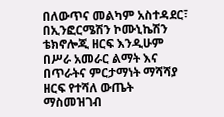በለውጥና መልካም አስተዳደር፣ በኢንፎርሜሽን ኮሙኒኬሽን ቴክኖሎጂ ዘርፍ እንዲሁም በሥራ አመራር ልማት እና በጥራትና ምርታማነት ማሻሻያ ዘርፍ የተሻለ ውጤት ማስመዝገብ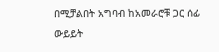በሚቻልበት አግባብ ከአመራሮቹ ጋር ሰፊ ውይይት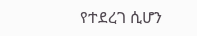የተደረገ ሲሆን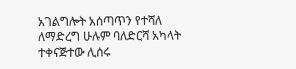አገልግሎት አሰጣጥን የተሻለ ለማድረግ ሁሉም ባለድርሻ አካላት ተቀናጅተው ሊሰሩ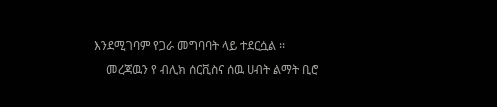እንደሚገባም የጋራ መግባባት ላይ ተደርሷል ፡፡
    መረጃዉን የ ብሊክ ሰርቪስና ሰዉ ሀብት ልማት ቢሮ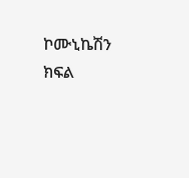ኮሙኒኬሽን ክፍል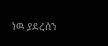ነዉ ያደረሰን